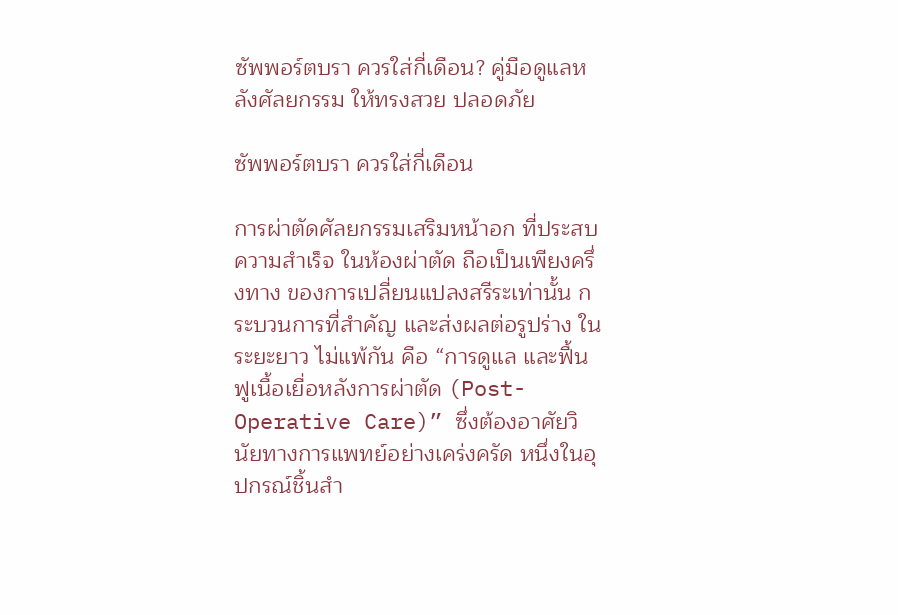ซัพพอร์ตบรา ควรใส่กี่เดือน? คู่มือดูแลหลังศัลยกรรม ให้ทรงสวย ปลอดภัย

ซัพพอร์ตบรา ควรใส่กี่เดือน

การผ่าตัดศัลยกรรมเสริมหน้าอก ที่ประสบความสำเร็จ ในห้องผ่าตัด ถือเป็นเพียงครึ่งทาง ของการเปลี่ยนแปลงสรีระเท่านั้น กระบวนการที่สำคัญ และส่งผลต่อรูปร่าง ในระยะยาว ไม่แพ้กัน คือ “การดูแล และฟื้นฟูเนื้อเยื่อหลังการผ่าตัด (Post-Operative Care)” ซึ่งต้องอาศัยวินัยทางการแพทย์อย่างเคร่งครัด หนึ่งในอุปกรณ์ชิ้นสำ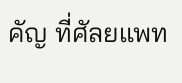คัญ ที่ศัลยแพท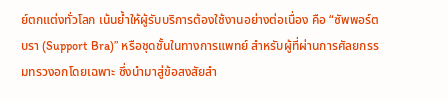ย์ตกแต่งทั่วโลก เน้นย้ำให้ผู้รับบริการต้องใช้งานอย่างต่อเนื่อง คือ “ซัพพอร์ตบรา (Support Bra)” หรือชุดชั้นในทางการแพทย์ สำหรับผู้ที่ผ่านการศัลยกรรมทรวงอกโดยเฉพาะ ซึ่งนำมาสู่ข้อสงสัยสำ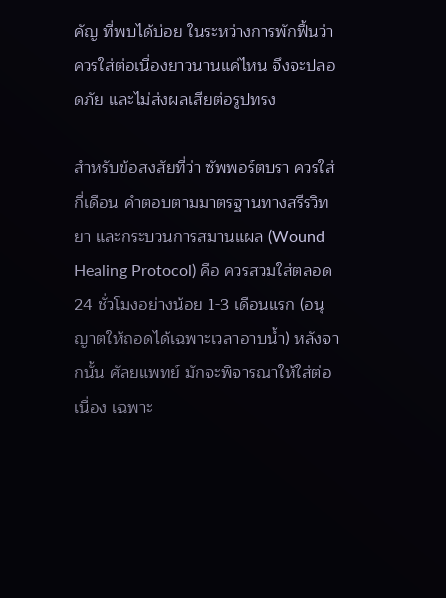คัญ ที่พบได้บ่อย ในระหว่างการพักฟื้นว่า ควรใส่ต่อเนื่องยาวนานแค่ไหน จึงจะปลอดภัย และไม่ส่งผลเสียต่อรูปทรง

สำหรับข้อสงสัยที่ว่า ซัพพอร์ตบรา ควรใส่กี่เดือน คำตอบตามมาตรฐานทางสรีรวิทยา และกระบวนการสมานแผล (Wound Healing Protocol) คือ ควรสวมใส่ตลอด 24 ชั่วโมงอย่างน้อย 1-3 เดือนแรก (อนุญาตให้ถอดได้เฉพาะเวลาอาบน้ำ) หลังจากนั้น ศัลยแพทย์ มักจะพิจารณาให้ใส่ต่อเนื่อง เฉพาะ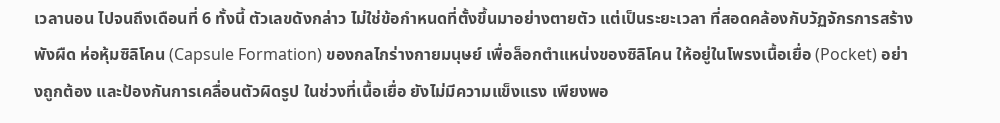เวลานอน ไปจนถึงเดือนที่ 6 ทั้งนี้ ตัวเลขดังกล่าว ไม่ใช่ข้อกำหนดที่ตั้งขึ้นมาอย่างตายตัว แต่เป็นระยะเวลา ที่สอดคล้องกับวัฏจักรการสร้างพังผืด ห่อหุ้มซิลิโคน (Capsule Formation) ของกลไกร่างกายมนุษย์ เพื่อล็อกตำแหน่งของซิลิโคน ให้อยู่ในโพรงเนื้อเยื่อ (Pocket) อย่างถูกต้อง และป้องกันการเคลื่อนตัวผิดรูป ในช่วงที่เนื้อเยื่อ ยังไม่มีความแข็งแรง เพียงพอ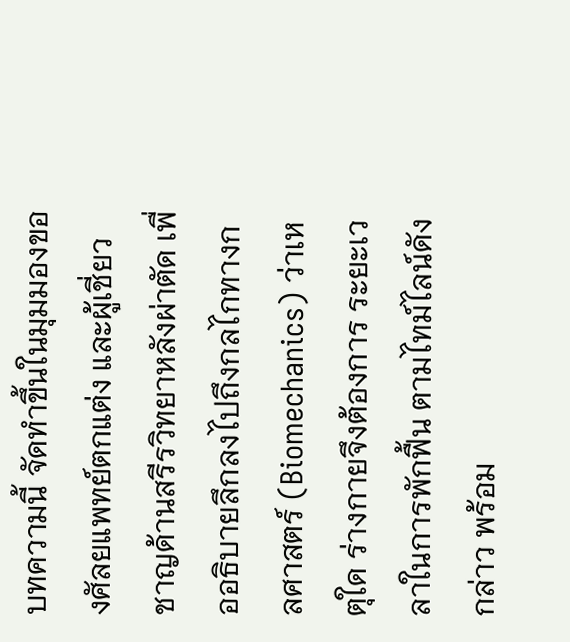บทความนี้ จัดทำขึ้นในมุมมองของศัลยแพทย์ตกแต่ง และผู้เชี่ยวชาญด้านสรีรวิทยาหลังผ่าตัด เพื่ออธิบายลึกลงไปถึงกลไกทางกลศาสตร์ (Biomechanics) ว่าเหตุใด ร่างกายจึงต้องการ ระยะเวลาในการพักฟื้น ตามไทม์ไลน์ดังกล่าว พร้อม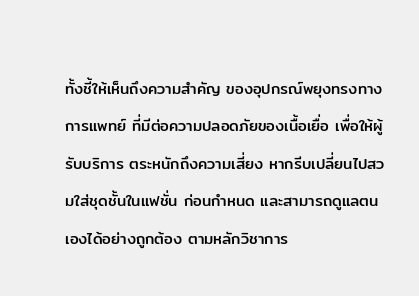ทั้งชี้ให้เห็นถึงความสำคัญ ของอุปกรณ์พยุงทรงทางการแพทย์ ที่มีต่อความปลอดภัยของเนื้อเยื่อ เพื่อให้ผู้รับบริการ ตระหนักถึงความเสี่ยง หากรีบเปลี่ยนไปสวมใส่ชุดชั้นในแฟชั่น ก่อนกำหนด และสามารถดูแลตนเองได้อย่างถูกต้อง ตามหลักวิชาการ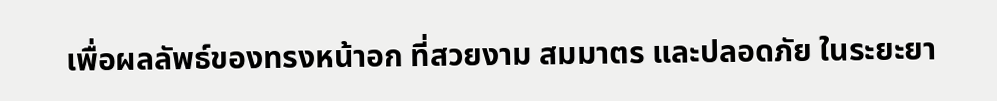เพื่อผลลัพธ์ของทรงหน้าอก ที่สวยงาม สมมาตร และปลอดภัย ในระยะยา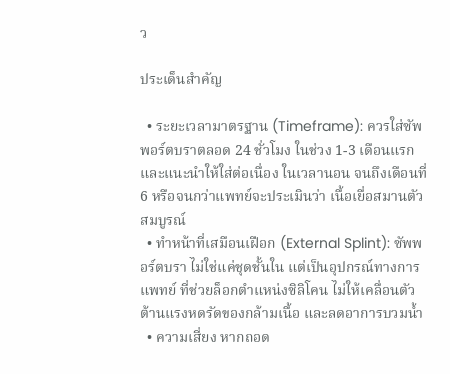ว

ประเด็นสำคัญ

  • ระยะเวลามาตรฐาน (Timeframe): ควรใส่ซัพพอร์ตบราตลอด 24 ชั่วโมง ในช่วง 1-3 เดือนแรก และแนะนำให้ใส่ต่อเนื่อง ในเวลานอน จนถึงเดือนที่ 6 หรือจนกว่าแพทย์จะประเมินว่า เนื้อเยื่อสมานตัวสมบูรณ์
  • ทำหน้าที่เสมือนเฝือก (External Splint): ซัพพอร์ตบรา ไม่ใช่แค่ชุดชั้นใน แต่เป็นอุปกรณ์ทางการแพทย์ ที่ช่วยล็อกตำแหน่งซิลิโคน ไม่ให้เคลื่อนตัว ต้านแรงหดรัดของกล้ามเนื้อ และลดอาการบวมน้ำ
  • ความเสี่ยง หากถอด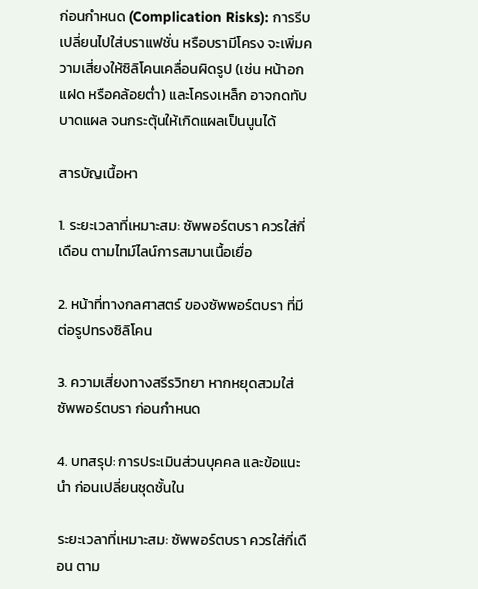ก่อนกำหนด (Complication Risks): การรีบเปลี่ยนไปใส่บราแฟชั่น หรือบรามีโครง จะเพิ่มความเสี่ยงให้ซิลิโคนเคลื่อนผิดรูป (เช่น หน้าอกแฝด หรือคล้อยต่ำ) และโครงเหล็ก อาจกดทับบาดแผล จนกระตุ้นให้เกิดแผลเป็นนูนได้

สารบัญเนื้อหา

1. ระยะเวลาที่เหมาะสม: ซัพพอร์ตบรา ควรใส่กี่เดือน ตามไทม์ไลน์การสมานเนื้อเยื่อ

2. หน้าที่ทางกลศาสตร์ ของซัพพอร์ตบรา ที่มีต่อรูปทรงซิลิโคน

3. ความเสี่ยงทางสรีรวิทยา หากหยุดสวมใส่ซัพพอร์ตบรา ก่อนกำหนด

4. บทสรุป: การประเมินส่วนบุคคล และข้อแนะนำ ก่อนเปลี่ยนชุดชั้นใน

ระยะเวลาที่เหมาะสม: ซัพพอร์ตบรา ควรใส่กี่เดือน ตาม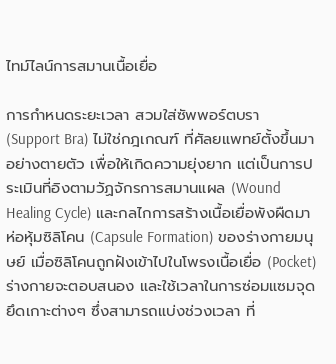ไทม์ไลน์การสมานเนื้อเยื่อ

การกำหนดระยะเวลา สวมใส่ซัพพอร์ตบรา (Support Bra) ไม่ใช่กฎเกณฑ์ ที่ศัลยแพทย์ตั้งขึ้นมาอย่างตายตัว เพื่อให้เกิดความยุ่งยาก แต่เป็นการประเมินที่อิงตามวัฏจักรการสมานแผล (Wound Healing Cycle) และกลไกการสร้างเนื้อเยื่อพังผืดมาห่อหุ้มซิลิโคน (Capsule Formation) ของร่างกายมนุษย์ เมื่อซิลิโคนถูกฝังเข้าไปในโพรงเนื้อเยื่อ (Pocket) ร่างกายจะตอบสนอง และใช้เวลาในการซ่อมแซมจุดยึดเกาะต่างๆ ซึ่งสามารถแบ่งช่วงเวลา ที่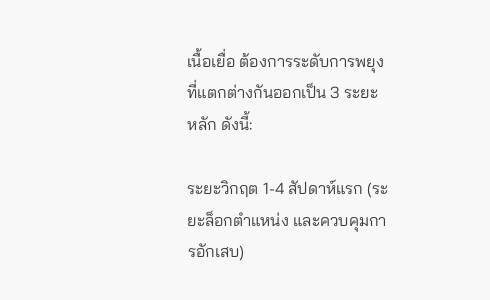เนื้อเยื่อ ต้องการระดับการพยุง ที่แตกต่างกันออกเป็น 3 ระยะหลัก ดังนี้:

ระยะวิกฤต 1-4 สัปดาห์แรก (ระยะล็อกตำแหน่ง และควบคุมการอักเสบ)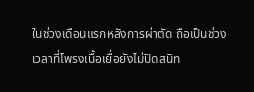ในช่วงเดือนแรกหลังการผ่าตัด ถือเป็นช่วงเวลาที่โพรงเนื้อเยื่อยังไม่ปิดสนิท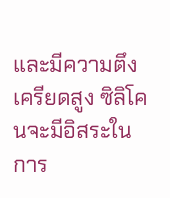และมีความตึงเครียดสูง ซิลิโคนจะมีอิสระในการ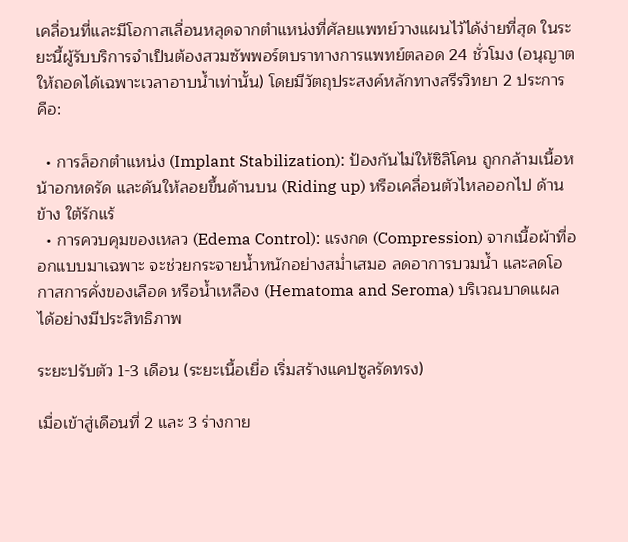เคลื่อนที่และมีโอกาสเลื่อนหลุดจากตำแหน่งที่ศัลยแพทย์วางแผนไว้ได้ง่ายที่สุด ในระยะนี้ผู้รับบริการจำเป็นต้องสวมซัพพอร์ตบราทางการแพทย์ตลอด 24 ชั่วโมง (อนุญาตให้ถอดได้เฉพาะเวลาอาบน้ำเท่านั้น) โดยมีวัตถุประสงค์หลักทางสรีรวิทยา 2 ประการ คือ:

  • การล็อกตำแหน่ง (Implant Stabilization): ป้องกันไม่ให้ซิลิโคน ถูกกล้ามเนื้อหน้าอกหดรัด และดันให้ลอยขึ้นด้านบน (Riding up) หรือเคลื่อนตัวไหลออกไป ด้านข้าง ใต้รักแร้
  • การควบคุมของเหลว (Edema Control): แรงกด (Compression) จากเนื้อผ้าที่ออกแบบมาเฉพาะ จะช่วยกระจายน้ำหนักอย่างสม่ำเสมอ ลดอาการบวมน้ำ และลดโอกาสการคั่งของเลือด หรือน้ำเหลือง (Hematoma and Seroma) บริเวณบาดแผล ได้อย่างมีประสิทธิภาพ

ระยะปรับตัว 1-3 เดือน (ระยะเนื้อเยื่อ เริ่มสร้างแคปซูลรัดทรง)

เมื่อเข้าสู่เดือนที่ 2 และ 3 ร่างกาย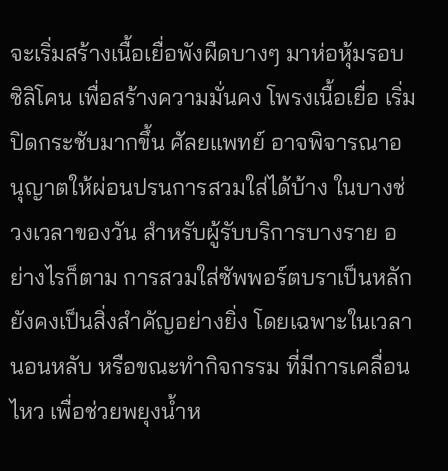จะเริ่มสร้างเนื้อเยื่อพังผืดบางๆ มาห่อหุ้มรอบซิลิโคน เพื่อสร้างความมั่นคง โพรงเนื้อเยื่อ เริ่มปิดกระชับมากขึ้น ศัลยแพทย์ อาจพิจารณาอนุญาตให้ผ่อนปรนการสวมใส่ได้บ้าง ในบางช่วงเวลาของวัน สำหรับผู้รับบริการบางราย อย่างไรก็ตาม การสวมใส่ซัพพอร์ตบราเป็นหลัก ยังคงเป็นสิ่งสำคัญอย่างยิ่ง โดยเฉพาะในเวลานอนหลับ หรือขณะทำกิจกรรม ที่มีการเคลื่อนไหว เพื่อช่วยพยุงน้ำห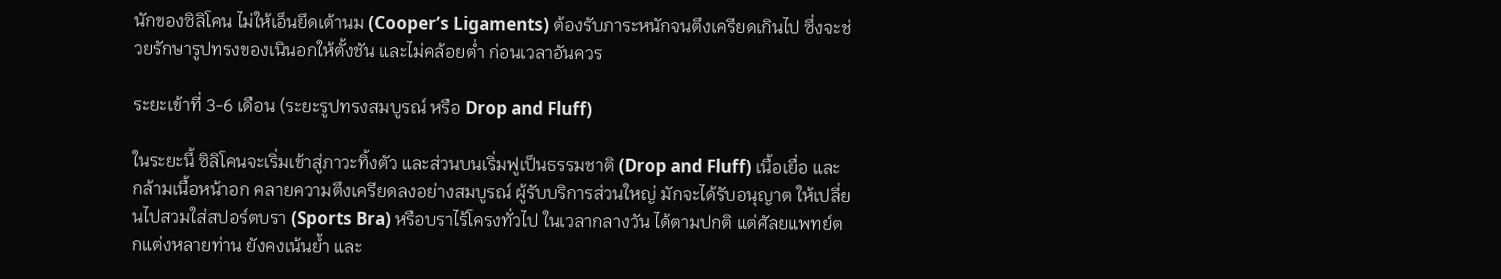นักของซิลิโคน ไม่ให้เอ็นยึดเต้านม (Cooper’s Ligaments) ต้องรับภาระหนักจนตึงเครียดเกินไป ซึ่งจะช่วยรักษารูปทรงของเนินอกให้ตั้งชัน และไม่คล้อยต่ำ ก่อนเวลาอันควร

ระยะเข้าที่ 3-6 เดือน (ระยะรูปทรงสมบูรณ์ หรือ Drop and Fluff)

ในระยะนี้ ซิลิโคนจะเริ่มเข้าสู่ภาวะทิ้งตัว และส่วนบนเริ่มฟูเป็นธรรมชาติ (Drop and Fluff) เนื้อเยื่อ และกล้ามเนื้อหน้าอก คลายความตึงเครียดลงอย่างสมบูรณ์ ผู้รับบริการส่วนใหญ่ มักจะได้รับอนุญาต ให้เปลี่ยนไปสวมใส่สปอร์ตบรา (Sports Bra) หรือบราไร้โครงทั่วไป ในเวลากลางวัน ได้ตามปกติ แต่ศัลยแพทย์ตกแต่งหลายท่าน ยังคงเน้นย้ำ และ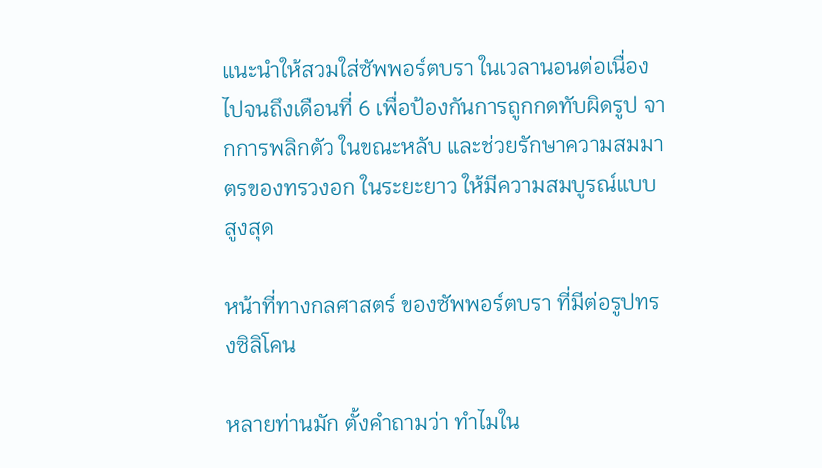แนะนำให้สวมใส่ซัพพอร์ตบรา ในเวลานอนต่อเนื่องไปจนถึงเดือนที่ 6 เพื่อป้องกันการถูกกดทับผิดรูป จากการพลิกตัว ในขณะหลับ และช่วยรักษาความสมมาตรของทรวงอก ในระยะยาว ให้มีความสมบูรณ์แบบ สูงสุด

หน้าที่ทางกลศาสตร์ ของซัพพอร์ตบรา ที่มีต่อรูปทรงซิลิโคน

หลายท่านมัก ตั้งคำถามว่า ทำไมใน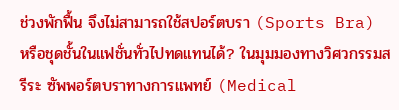ช่วงพักฟื้น จึงไม่สามารถใช้สปอร์ตบรา (Sports Bra) หรือชุดชั้นในแฟชั่นทั่วไปทดแทนได้? ในมุมมองทางวิศวกรรมสรีระ ซัพพอร์ตบราทางการแพทย์ (Medical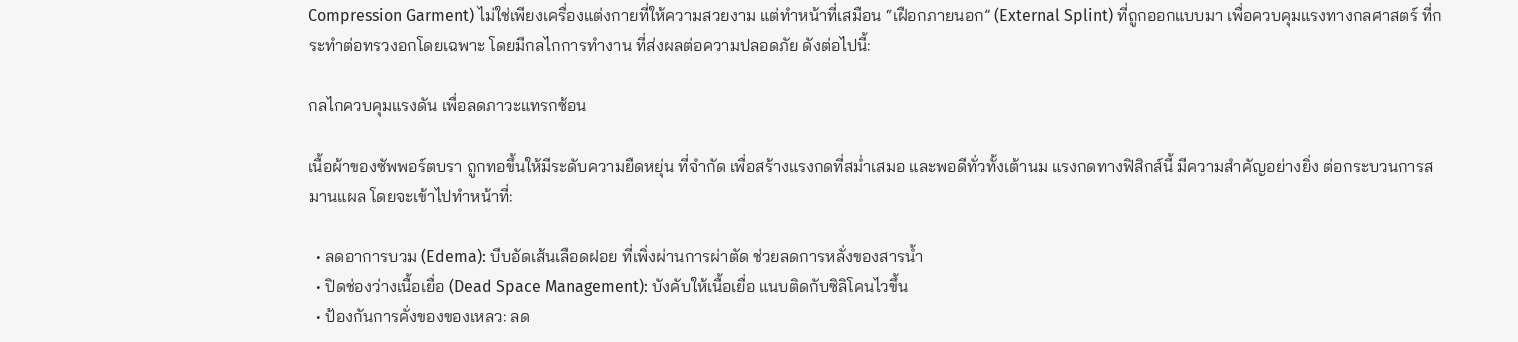Compression Garment) ไม่ใช่เพียงเครื่องแต่งกายที่ให้ความสวยงาม แต่ทำหน้าที่เสมือน “เฝือกภายนอก” (External Splint) ที่ถูกออกแบบมา เพื่อควบคุมแรงทางกลศาสตร์ ที่กระทำต่อทรวงอกโดยเฉพาะ โดยมีกลไกการทำงาน ที่ส่งผลต่อความปลอดภัย ดังต่อไปนี้:

กลไกควบคุมแรงดัน เพื่อลดภาวะแทรกซ้อน

เนื้อผ้าของซัพพอร์ตบรา ถูกทอขึ้นให้มีระดับความยืดหยุ่น ที่จำกัด เพื่อสร้างแรงกดที่สม่ำเสมอ และพอดีทั่วทั้งเต้านม แรงกดทางฟิสิกส์นี้ มีความสำคัญอย่างยิ่ง ต่อกระบวนการสมานแผล โดยจะเข้าไปทำหน้าที่:

  • ลดอาการบวม (Edema): บีบอัดเส้นเลือดฝอย ที่เพิ่งผ่านการผ่าตัด ช่วยลดการหลั่งของสารน้ำ
  • ปิดช่องว่างเนื้อเยื่อ (Dead Space Management): บังคับให้เนื้อเยื่อ แนบติดกับซิลิโคนไวขึ้น
  • ป้องกันการคั่งของของเหลว: ลด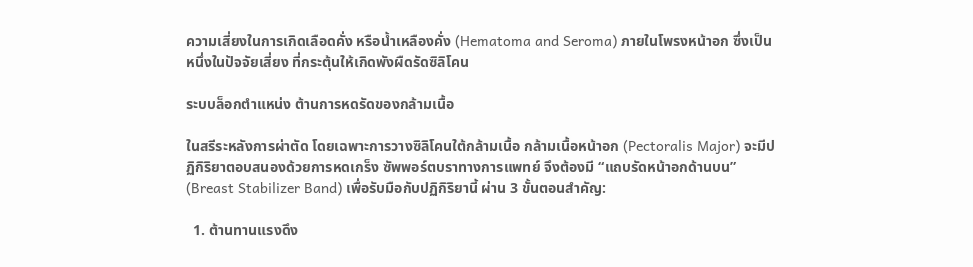ความเสี่ยงในการเกิดเลือดคั่ง หรือน้ำเหลืองคั่ง (Hematoma and Seroma) ภายในโพรงหน้าอก ซึ่งเป็นหนึ่งในปัจจัยเสี่ยง ที่กระตุ้นให้เกิดพังผืดรัดซิลิโคน

ระบบล็อกตำแหน่ง ต้านการหดรัดของกล้ามเนื้อ

ในสรีระหลังการผ่าตัด โดยเฉพาะการวางซิลิโคนใต้กล้ามเนื้อ กล้ามเนื้อหน้าอก (Pectoralis Major) จะมีปฏิกิริยาตอบสนองด้วยการหดเกร็ง ซัพพอร์ตบราทางการแพทย์ จึงต้องมี “แถบรัดหน้าอกด้านบน” (Breast Stabilizer Band) เพื่อรับมือกับปฏิกิริยานี้ ผ่าน 3 ขั้นตอนสำคัญ:

  1. ต้านทานแรงดึง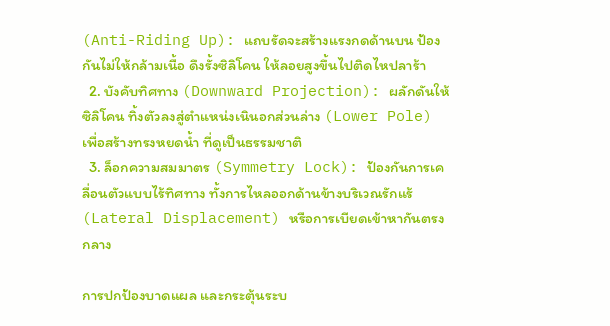(Anti-Riding Up): แถบรัดจะสร้างแรงกดด้านบน ป้องกันไม่ให้กล้ามเนื้อ ดึงรั้งซิลิโคน ให้ลอยสูงขึ้นไปติดไหปลาร้า
  2. บังคับทิศทาง (Downward Projection): ผลักดันให้ซิลิโคน ทิ้งตัวลงสู่ตำแหน่งเนินอกส่วนล่าง (Lower Pole) เพื่อสร้างทรงหยดน้ำ ที่ดูเป็นธรรมชาติ
  3. ล็อกความสมมาตร (Symmetry Lock): ป้องกันการเคลื่อนตัวแบบไร้ทิศทาง ทั้งการไหลออกด้านข้างบริเวณรักแร้ (Lateral Displacement) หรือการเบียดเข้าหากันตรงกลาง

การปกป้องบาดแผล และกระตุ้นระบ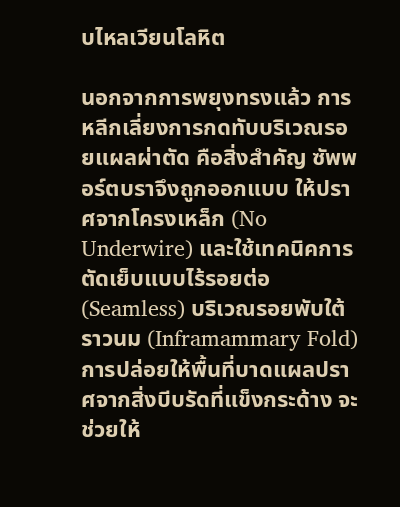บไหลเวียนโลหิต

นอกจากการพยุงทรงแล้ว การหลีกเลี่ยงการกดทับบริเวณรอยแผลผ่าตัด คือสิ่งสำคัญ ซัพพอร์ตบราจึงถูกออกแบบ ให้ปราศจากโครงเหล็ก (No Underwire) และใช้เทคนิคการตัดเย็บแบบไร้รอยต่อ (Seamless) บริเวณรอยพับใต้ราวนม (Inframammary Fold) การปล่อยให้พื้นที่บาดแผลปราศจากสิ่งบีบรัดที่แข็งกระด้าง จะช่วยให้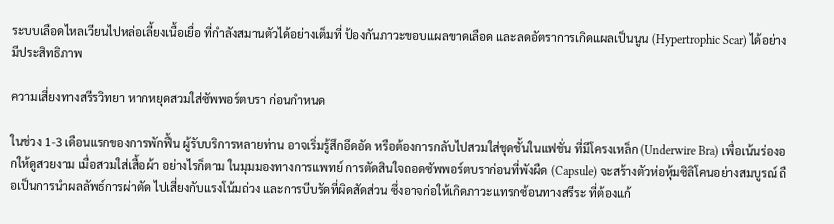ระบบเลือดไหลเวียนไปหล่อเลี้ยงเนื้อเยื่อ ที่กำลังสมานตัวได้อย่างเต็มที่ ป้องกันภาวะขอบแผลขาดเลือด และลดอัตราการเกิดแผลเป็นนูน (Hypertrophic Scar) ได้อย่างมีประสิทธิภาพ

ความเสี่ยงทางสรีรวิทยา หากหยุดสวมใส่ซัพพอร์ตบรา ก่อนกำหนด

ในช่วง 1-3 เดือนแรกของการพักฟื้น ผู้รับบริการหลายท่าน อาจเริ่มรู้สึกอึดอัด หรือต้องการกลับไปสวมใส่ชุดชั้นในแฟชั่น ที่มีโครงเหล็ก (Underwire Bra) เพื่อเน้นร่องอกให้ดูสวยงาม เมื่อสวมใส่เสื้อผ้า อย่างไรก็ตาม ในมุมมองทางการแพทย์ การตัดสินใจถอดซัพพอร์ตบราก่อนที่พังผืด (Capsule) จะสร้างตัวห่อหุ้มซิลิโคนอย่างสมบูรณ์ ถือเป็นการนำผลลัพธ์การผ่าตัด ไปเสี่ยงกับแรงโน้มถ่วง และการบีบรัดที่ผิดสัดส่วน ซึ่งอาจก่อให้เกิดภาวะแทรกซ้อนทางสรีระ ที่ต้องแก้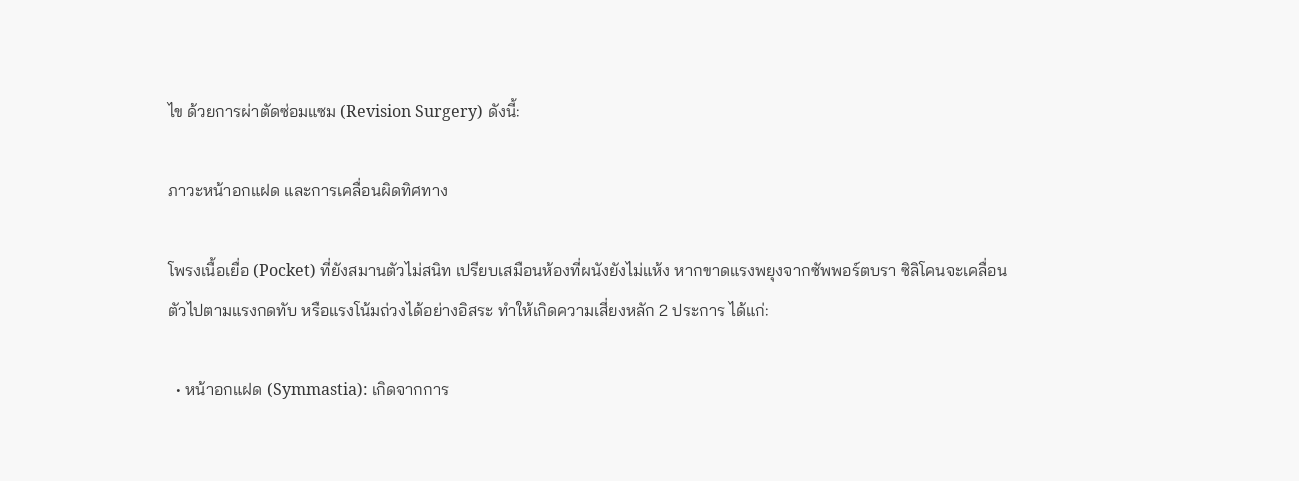ไข ด้วยการผ่าตัดซ่อมแซม (Revision Surgery) ดังนี้:

ภาวะหน้าอกแฝด และการเคลื่อนผิดทิศทาง

โพรงเนื้อเยื่อ (Pocket) ที่ยังสมานตัวไม่สนิท เปรียบเสมือนห้องที่ผนังยังไม่แห้ง หากขาดแรงพยุงจากซัพพอร์ตบรา ซิลิโคนจะเคลื่อนตัวไปตามแรงกดทับ หรือแรงโน้มถ่วงได้อย่างอิสระ ทำให้เกิดความเสี่ยงหลัก 2 ประการ ได้แก่:

  • หน้าอกแฝด (Symmastia): เกิดจากการ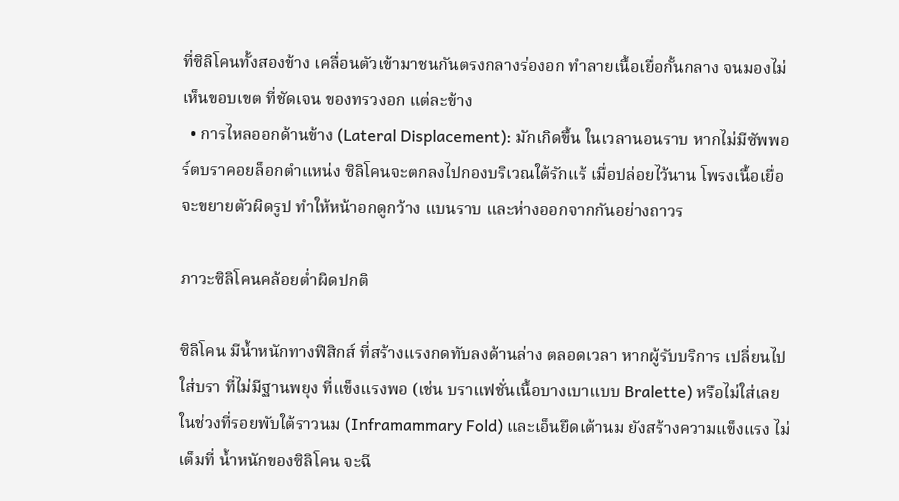ที่ซิลิโคนทั้งสองข้าง เคลื่อนตัวเข้ามาชนกันตรงกลางร่องอก ทำลายเนื้อเยื่อกั้นกลาง จนมองไม่เห็นขอบเขต ที่ชัดเจน ของทรวงอก แต่ละข้าง
  • การไหลออกด้านข้าง (Lateral Displacement): มักเกิดขึ้น ในเวลานอนราบ หากไม่มีซัพพอร์ตบราคอยล็อกตำแหน่ง ซิลิโคนจะตกลงไปกองบริเวณใต้รักแร้ เมื่อปล่อยไว้นาน โพรงเนื้อเยื่อจะขยายตัวผิดรูป ทำให้หน้าอกดูกว้าง แบนราบ และห่างออกจากกันอย่างถาวร

ภาวะซิลิโคนคล้อยต่ำผิดปกติ

ซิลิโคน มีน้ำหนักทางฟิสิกส์ ที่สร้างแรงกดทับลงด้านล่าง ตลอดเวลา หากผู้รับบริการ เปลี่ยนไปใส่บรา ที่ไม่มีฐานพยุง ที่แข็งแรงพอ (เช่น บราแฟชั่นเนื้อบางเบาแบบ Bralette) หรือไม่ใส่เลย ในช่วงที่รอยพับใต้ราวนม (Inframammary Fold) และเอ็นยึดเต้านม ยังสร้างความแข็งแรง ไม่เต็มที่ น้ำหนักของซิลิโคน จะฉี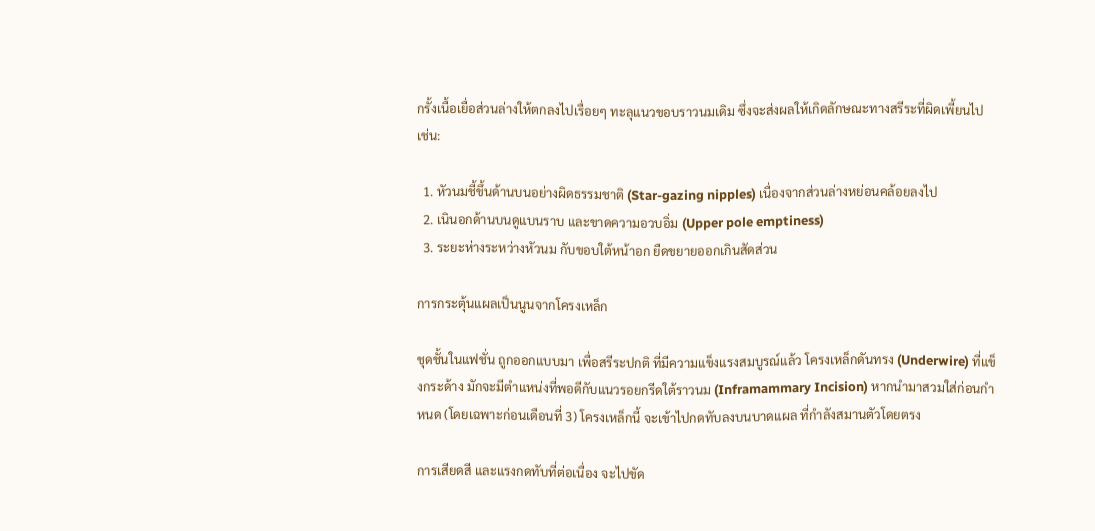กรั้งเนื้อเยื่อส่วนล่างให้ตกลงไปเรื่อยๆ ทะลุแนวขอบราวนมเดิม ซึ่งจะส่งผลให้เกิดลักษณะทางสรีระที่ผิดเพี้ยนไป เช่น:

  1. หัวนมชี้ขึ้นด้านบนอย่างผิดธรรมชาติ (Star-gazing nipples) เนื่องจากส่วนล่างหย่อนคล้อยลงไป
  2. เนินอกด้านบนดูแบนราบ และขาดความอวบอิ่ม (Upper pole emptiness)
  3. ระยะห่างระหว่างหัวนม กับขอบใต้หน้าอก ยืดขยายออกเกินสัดส่วน

การกระตุ้นแผลเป็นนูนจากโครงเหล็ก

ชุดชั้นในแฟชั่น ถูกออกแบบมา เพื่อสรีระปกติ ที่มีความแข็งแรงสมบูรณ์แล้ว โครงเหล็กดันทรง (Underwire) ที่แข็งกระด้าง มักจะมีตำแหน่งที่พอดีกับแนวรอยกรีดใต้ราวนม (Inframammary Incision) หากนำมาสวมใส่ก่อนกำหนด (โดยเฉพาะก่อนเดือนที่ 3) โครงเหล็กนี้ จะเข้าไปกดทับลงบนบาดแผล ที่กำลังสมานตัวโดยตรง

การเสียดสี และแรงกดทับที่ต่อเนื่อง จะไปขัด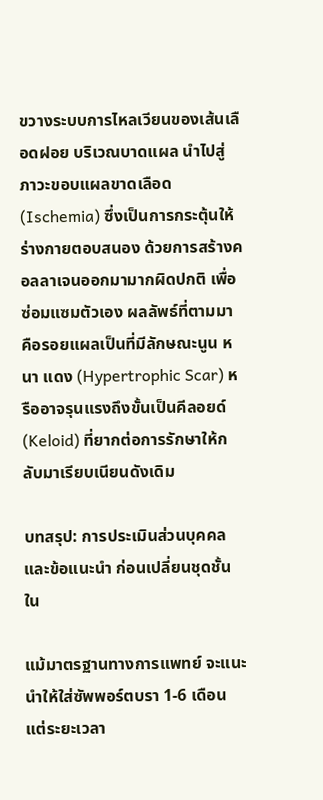ขวางระบบการไหลเวียนของเส้นเลือดฝอย บริเวณบาดแผล นำไปสู่ภาวะขอบแผลขาดเลือด (Ischemia) ซึ่งเป็นการกระตุ้นให้ร่างกายตอบสนอง ด้วยการสร้างคอลลาเจนออกมามากผิดปกติ เพื่อซ่อมแซมตัวเอง ผลลัพธ์ที่ตามมา คือรอยแผลเป็นที่มีลักษณะนูน หนา แดง (Hypertrophic Scar) หรืออาจรุนแรงถึงขั้นเป็นคีลอยด์ (Keloid) ที่ยากต่อการรักษาให้กลับมาเรียบเนียนดังเดิม

บทสรุป: การประเมินส่วนบุคคล และข้อแนะนำ ก่อนเปลี่ยนชุดชั้นใน

แม้มาตรฐานทางการแพทย์ จะแนะนำให้ใส่ซัพพอร์ตบรา 1-6 เดือน แต่ระยะเวลา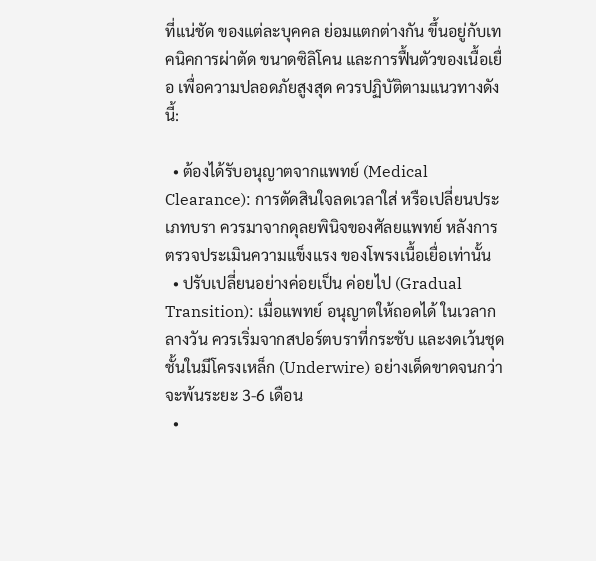ที่แน่ชัด ของแต่ละบุคคล ย่อมแตกต่างกัน ขึ้นอยู่กับเทคนิคการผ่าตัด ขนาดซิลิโคน และการฟื้นตัวของเนื้อเยื่อ เพื่อความปลอดภัยสูงสุด ควรปฏิบัติตามแนวทางดังนี้:

  • ต้องได้รับอนุญาตจากแพทย์ (Medical Clearance): การตัดสินใจลดเวลาใส่ หรือเปลี่ยนประเภทบรา ควรมาจากดุลยพินิจของศัลยแพทย์ หลังการตรวจประเมินความแข็งแรง ของโพรงเนื้อเยื่อเท่านั้น
  • ปรับเปลี่ยนอย่างค่อยเป็น ค่อยไป (Gradual Transition): เมื่อแพทย์ อนุญาตให้ถอดได้ ในเวลากลางวัน ควรเริ่มจากสปอร์ตบราที่กระชับ และงดเว้นชุดชั้นในมีโครงเหล็ก (Underwire) อย่างเด็ดขาดจนกว่าจะพ้นระยะ 3-6 เดือน
  •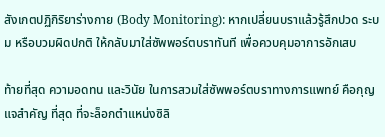สังเกตปฏิกิริยาร่างกาย (Body Monitoring): หากเปลี่ยนบราแล้วรู้สึกปวด ระบม หรือบวมผิดปกติ ให้กลับมาใส่ซัพพอร์ตบราทันที เพื่อควบคุมอาการอักเสบ

ท้ายที่สุด ความอดทน และวินัย ในการสวมใส่ซัพพอร์ตบราทางการแพทย์ คือกุญแจสำคัญ ที่สุด ที่จะล็อกตำแหน่งซิลิ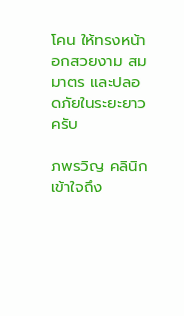โคน ให้ทรงหน้าอกสวยงาม สมมาตร และปลอดภัยในระยะยาวครับ

ภพรวิญ คลินิก เข้าใจถึง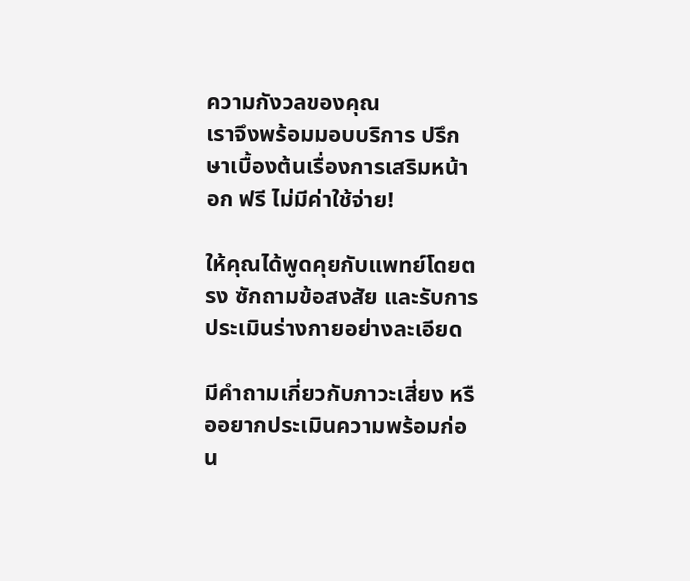ความกังวลของคุณ
เราจึงพร้อมมอบบริการ ปรึกษาเบื้องต้นเรื่องการเสริมหน้าอก ฟรี ไม่มีค่าใช้จ่าย!

ให้คุณได้พูดคุยกับแพทย์โดยตรง ซักถามข้อสงสัย และรับการประเมินร่างกายอย่างละเอียด

มีคำถามเกี่ยวกับภาวะเสี่ยง หรืออยากประเมินความพร้อมก่อน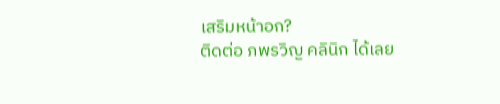เสริมหน้าอก?
ติดต่อ ภพรวิญ คลินิก ได้เลย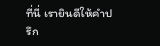ที่นี่ เรายินดีให้คำปรึก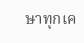ษาทุกเค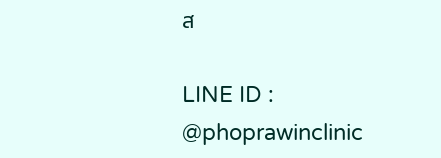ส

LINE ID : @phoprawinclinic